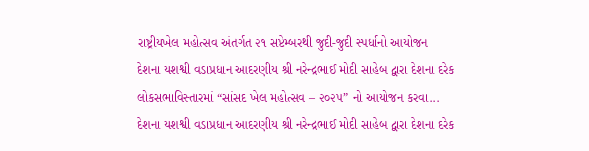રાષ્ટ્રીયખેલ મહોત્સવ અંતર્ગત ૨૧ સપ્ટેમ્બરથી જુદી-જુદી સ્પર્ધાનો આયોજન
દેશના યશશ્વી વડાપ્રધાન આદરણીય શ્રી નરેન્દ્રભાઈ મોદી સાહેબ દ્વારા દેશના દરેક લોકસભાવિસ્તારમાં “સાંસદ ખેલ મહોત્સવ – ૨૦૨૫” નો આયોજન કરવા...
દેશના યશશ્વી વડાપ્રધાન આદરણીય શ્રી નરેન્દ્રભાઈ મોદી સાહેબ દ્વારા દેશના દરેક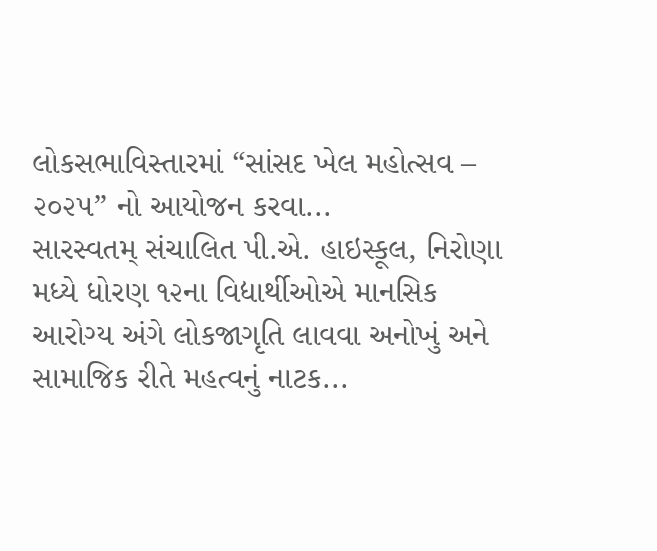લોકસભાવિસ્તારમાં “સાંસદ ખેલ મહોત્સવ – ૨૦૨૫” નો આયોજન કરવા...
સારસ્વતમ્ સંચાલિત પી.એ. હાઇસ્કૂલ, નિરોણા મધ્યે ધોરણ ૧૨ના વિદ્યાર્થીઓએ માનસિક આરોગ્ય અંગે લોકજાગૃતિ લાવવા અનોખું અને સામાજિક રીતે મહત્વનું નાટક...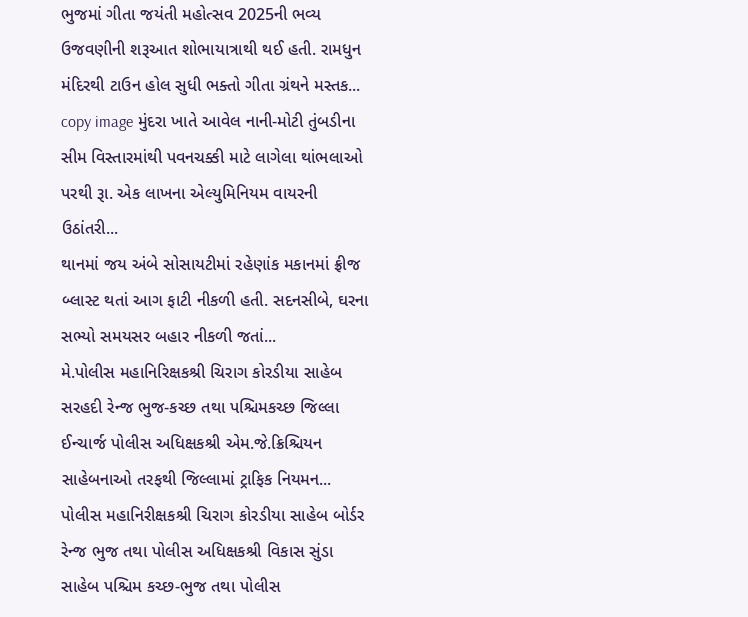ભુજમાં ગીતા જયંતી મહોત્સવ 2025ની ભવ્ય ઉજવણીની શરૂઆત શોભાયાત્રાથી થઈ હતી. રામધુન મંદિરથી ટાઉન હોલ સુધી ભક્તો ગીતા ગ્રંથને મસ્તક...
copy image મુંદરા ખાતે આવેલ નાની-મોટી તુંબડીના સીમ વિસ્તારમાંથી પવનચક્કી માટે લાગેલા થાંભલાઓ પરથી રૂા. એક લાખના એલ્યુમિનિયમ વાયરની ઉઠાંતરી...
થાનમાં જય અંબે સોસાયટીમાં રહેણાંક મકાનમાં ફ્રીજ બ્લાસ્ટ થતાં આગ ફાટી નીકળી હતી. સદનસીબે, ઘરના સભ્યો સમયસર બહાર નીકળી જતાં...
મે.પોલીસ મહાનિરિક્ષકશ્રી ચિરાગ કોરડીયા સાહેબ સરહદી રેન્જ ભુજ-કચ્છ તથા પશ્ચિમકચ્છ જિલ્લા ઈન્ચાર્જ પોલીસ અધિક્ષકશ્રી એમ.જે.ક્રિશ્ચિયન સાહેબનાઓ તરફથી જિલ્લામાં ટ્રાફિક નિયમન...
પોલીસ મહાનિરીક્ષકશ્રી ચિરાગ કોરડીયા સાહેબ બોર્ડર રેન્જ ભુજ તથા પોલીસ અધિક્ષકશ્રી વિકાસ સુંડા સાહેબ પશ્ચિમ કચ્છ-ભુજ તથા પોલીસ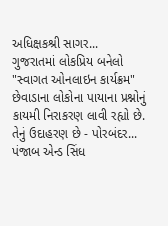અધિક્ષકશ્રી સાગર...
ગુજરાતમાં લોકપ્રિય બનેલો "સ્વાગત ઓનલાઇન કાર્યક્રમ" છેવાડાના લોકોના પાયાના પ્રશ્નોનું કાયમી નિરાકરણ લાવી રહ્યો છે. તેનું ઉદાહરણ છે - પોરબંદર...
પંજાબ એન્ડ સિંધ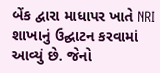બેંક દ્વારા માધાપર ખાતે NRI શાખાનું ઉદ્ઘાટન કરવામાં આવ્યું છે. જેનો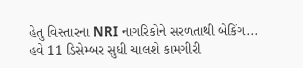હેતુ વિસ્તારના NRI નાગરિકોને સરળતાથી બેકિંગ...
હવે 11 ડિસેમ્બર સુધી ચાલશે કામગીરી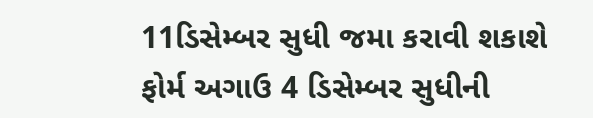11ડિસેમ્બર સુધી જમા કરાવી શકાશે ફોર્મ અગાઉ 4 ડિસેમ્બર સુધીની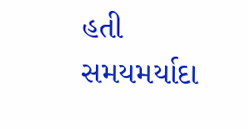હતી સમયમર્યાદા